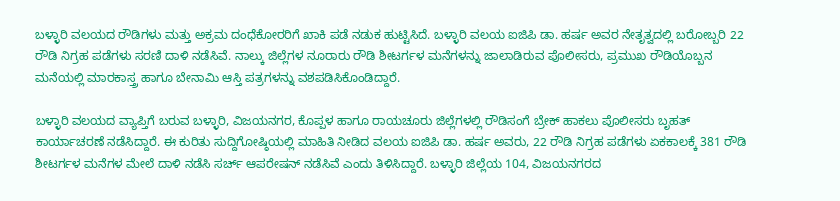ಬಳ್ಳಾರಿ ವಲಯದ ರೌಡಿಗಳು ಮತ್ತು ಅಕ್ರಮ ದಂಧೆಕೋರರಿಗೆ ಖಾಕಿ ಪಡೆ ನಡುಕ ಹುಟ್ಟಿಸಿದೆ. ಬಳ್ಳಾರಿ ವಲಯ ಐಜಿಪಿ ಡಾ. ಹರ್ಷ ಅವರ ನೇತೃತ್ವದಲ್ಲಿ ಬರೋಬ್ಬರಿ 22 ರೌಡಿ ನಿಗ್ರಹ ಪಡೆಗಳು ಸರಣಿ ದಾಳಿ ನಡೆಸಿವೆ. ನಾಲ್ಕು ಜಿಲ್ಲೆಗಳ ನೂರಾರು ರೌಡಿ ಶೀಟರ್ಗಳ ಮನೆಗಳನ್ನು ಜಾಲಾಡಿರುವ ಪೊಲೀಸರು, ಪ್ರಮುಖ ರೌಡಿಯೊಬ್ಬನ ಮನೆಯಲ್ಲಿ ಮಾರಕಾಸ್ತ್ರ ಹಾಗೂ ಬೇನಾಮಿ ಆಸ್ತಿ ಪತ್ರಗಳನ್ನು ವಶಪಡಿಸಿಕೊಂಡಿದ್ದಾರೆ.

ಬಳ್ಳಾರಿ ವಲಯದ ವ್ಯಾಪ್ತಿಗೆ ಬರುವ ಬಳ್ಳಾರಿ, ವಿಜಯನಗರ, ಕೊಪ್ಪಳ ಹಾಗೂ ರಾಯಚೂರು ಜಿಲ್ಲೆಗಳಲ್ಲಿ ರೌಡಿಸಂಗೆ ಬ್ರೇಕ್ ಹಾಕಲು ಪೊಲೀಸರು ಬೃಹತ್ ಕಾರ್ಯಾಚರಣೆ ನಡೆಸಿದ್ದಾರೆ. ಈ ಕುರಿತು ಸುದ್ದಿಗೋಷ್ಠಿಯಲ್ಲಿ ಮಾಹಿತಿ ನೀಡಿದ ವಲಯ ಐಜಿಪಿ ಡಾ. ಹರ್ಷ ಅವರು, 22 ರೌಡಿ ನಿಗ್ರಹ ಪಡೆಗಳು ಏಕಕಾಲಕ್ಕೆ 381 ರೌಡಿ ಶೀಟರ್ಗಳ ಮನೆಗಳ ಮೇಲೆ ದಾಳಿ ನಡೆಸಿ ಸರ್ಚ್ ಆಪರೇಷನ್ ನಡೆಸಿವೆ ಎಂದು ತಿಳಿಸಿದ್ದಾರೆ. ಬಳ್ಳಾರಿ ಜಿಲ್ಲೆಯ 104, ವಿಜಯನಗರದ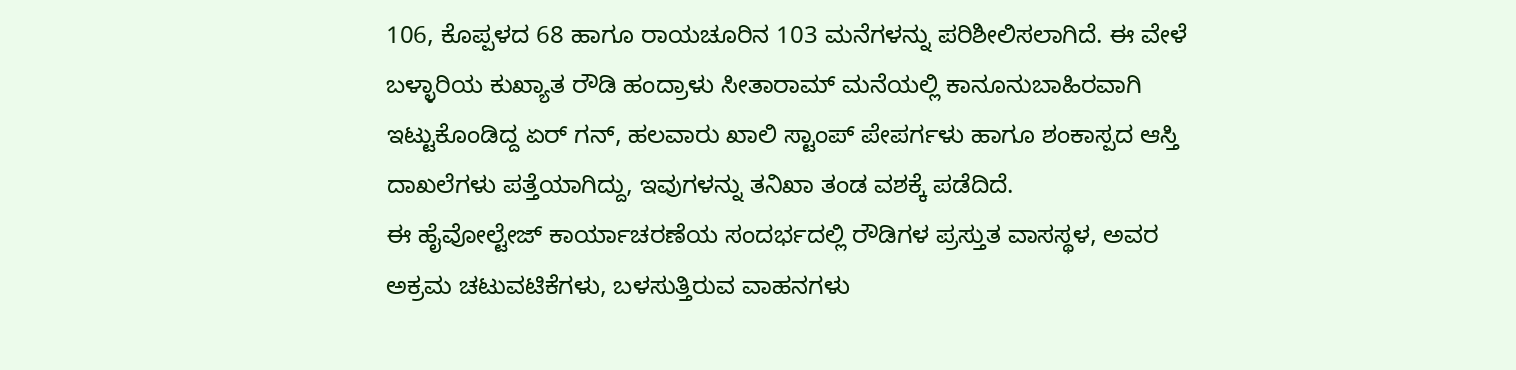106, ಕೊಪ್ಪಳದ 68 ಹಾಗೂ ರಾಯಚೂರಿನ 103 ಮನೆಗಳನ್ನು ಪರಿಶೀಲಿಸಲಾಗಿದೆ. ಈ ವೇಳೆ ಬಳ್ಳಾರಿಯ ಕುಖ್ಯಾತ ರೌಡಿ ಹಂದ್ರಾಳು ಸೀತಾರಾಮ್ ಮನೆಯಲ್ಲಿ ಕಾನೂನುಬಾಹಿರವಾಗಿ ಇಟ್ಟುಕೊಂಡಿದ್ದ ಏರ್ ಗನ್, ಹಲವಾರು ಖಾಲಿ ಸ್ಟಾಂಪ್ ಪೇಪರ್ಗಳು ಹಾಗೂ ಶಂಕಾಸ್ಪದ ಆಸ್ತಿ ದಾಖಲೆಗಳು ಪತ್ತೆಯಾಗಿದ್ದು, ಇವುಗಳನ್ನು ತನಿಖಾ ತಂಡ ವಶಕ್ಕೆ ಪಡೆದಿದೆ.
ಈ ಹೈವೋಲ್ಟೇಜ್ ಕಾರ್ಯಾಚರಣೆಯ ಸಂದರ್ಭದಲ್ಲಿ ರೌಡಿಗಳ ಪ್ರಸ್ತುತ ವಾಸಸ್ಥಳ, ಅವರ ಅಕ್ರಮ ಚಟುವಟಿಕೆಗಳು, ಬಳಸುತ್ತಿರುವ ವಾಹನಗಳು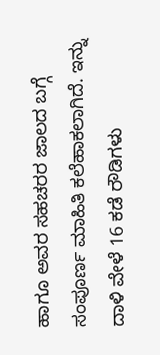ಹಾಗೂ ಅವರ ಸಹಚರರ ಜಾಲದ ಬಗ್ಗೆ ಸಂಪೂರ್ಣ ಮಾಹಿತಿ ಕಲೆಹಾಕಲಾಗಿದೆ. ಇನ್ನು ದಾಳಿ ವೇಳೆ 16 ಕಡೆ ರೌಡಿಗಳು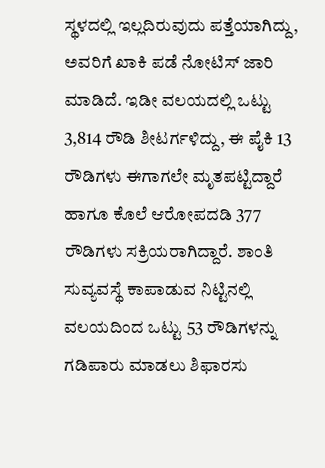ಸ್ಥಳದಲ್ಲಿ ಇಲ್ಲದಿರುವುದು ಪತ್ತೆಯಾಗಿದ್ದು, ಅವರಿಗೆ ಖಾಕಿ ಪಡೆ ನೋಟಿಸ್ ಜಾರಿ ಮಾಡಿದೆ. ಇಡೀ ವಲಯದಲ್ಲಿ ಒಟ್ಟು 3,814 ರೌಡಿ ಶೀಟರ್ಗಳಿದ್ದು, ಈ ಪೈಕಿ 13 ರೌಡಿಗಳು ಈಗಾಗಲೇ ಮೃತಪಟ್ಟಿದ್ದಾರೆ ಹಾಗೂ ಕೊಲೆ ಆರೋಪದಡಿ 377 ರೌಡಿಗಳು ಸಕ್ರಿಯರಾಗಿದ್ದಾರೆ. ಶಾಂತಿ ಸುವ್ಯವಸ್ಥೆ ಕಾಪಾಡುವ ನಿಟ್ಟಿನಲ್ಲಿ ವಲಯದಿಂದ ಒಟ್ಟು 53 ರೌಡಿಗಳನ್ನು ಗಡಿಪಾರು ಮಾಡಲು ಶಿಫಾರಸು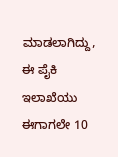ಮಾಡಲಾಗಿದ್ದು, ಈ ಪೈಕಿ ಇಲಾಖೆಯು ಈಗಾಗಲೇ 10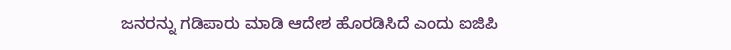ಜನರನ್ನು ಗಡಿಪಾರು ಮಾಡಿ ಆದೇಶ ಹೊರಡಿಸಿದೆ ಎಂದು ಐಜಿಪಿ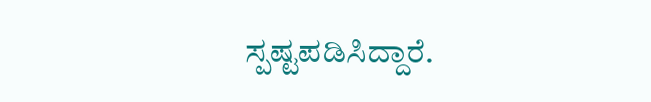ಸ್ಪಷ್ಟಪಡಿಸಿದ್ದಾರೆ.